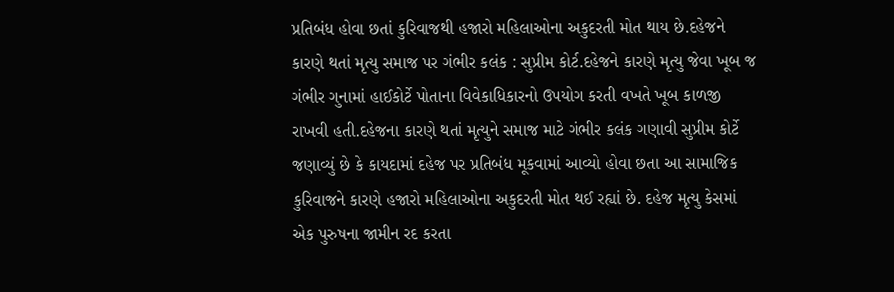પ્રતિબંધ હોવા છતાં કુરિવાજથી હજારો મહિલાઓના અકુદરતી મોત થાય છે.દહેજને કારણે થતાં મૃત્યુ સમાજ પર ગંભીર કલંક : સુપ્રીમ કોર્ટ.દહેજને કારણે મૃત્યુ જેવા ખૂબ જ ગંભીર ગુનામાં હાઈકોર્ટે પોતાના વિવેકાધિકારનો ઉપયોગ કરતી વખતે ખૂબ કાળજી રાખવી હતી.દહેજના કારણે થતાં મૃત્યુને સમાજ માટે ગંભીર કલંક ગણાવી સુપ્રીમ કોર્ટે જણાવ્યું છે કે કાયદામાં દહેજ પર પ્રતિબંધ મૂકવામાં આવ્યો હોવા છતા આ સામાજિક કુરિવાજને કારણે હજારો મહિલાઓના અકુદરતી મોત થઈ રહ્યાં છે. દહેજ મૃત્યુ કેસમાં એક પુરુષના જામીન રદ કરતા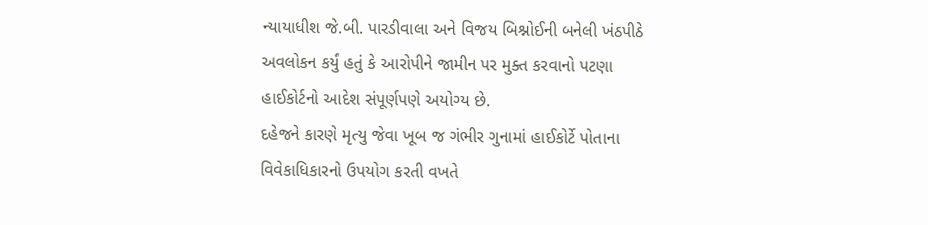ન્યાયાધીશ જે.બી. પારડીવાલા અને વિજય બિશ્નોઈની બનેલી ખંઠપીઠે અવલોકન કર્યું હતું કે આરોપીને જામીન પર મુક્ત કરવાનો પટણા હાઈકોર્ટનો આદેશ સંપૂર્ણપણે અયોગ્ય છે.
દહેજને કારણે મૃત્યુ જેવા ખૂબ જ ગંભીર ગુનામાં હાઈકોર્ટે પોતાના વિવેકાધિકારનો ઉપયોગ કરતી વખતે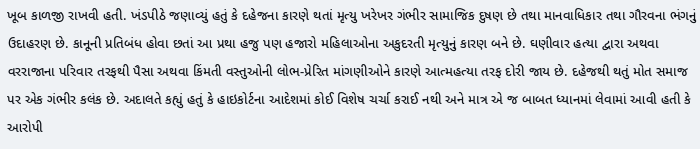ખૂબ કાળજી રાખવી હતી. ખંડપીઠે જણાવ્યું હતું કે દહેજના કારણે થતાં મૃત્યુ ખરેખર ગંભીર સામાજિક દુષણ છે તથા માનવાધિકાર તથા ગૌરવના ભંગનું ઉદાહરણ છે. કાનૂની પ્રતિબંધ હોવા છતાં આ પ્રથા હજુ પણ હજારો મહિલાઓના અકુદરતી મૃત્યુનું કારણ બને છે. ઘણીવાર હત્યા દ્વારા અથવા વરરાજાના પરિવાર તરફથી પૈસા અથવા કિંમતી વસ્તુઓની લોભ-પ્રેરિત માંગણીઓને કારણે આત્મહત્યા તરફ દોરી જાય છે. દહેજથી થતું મોત સમાજ પર એક ગંભીર કલંક છે. અદાલતે કહ્યું હતું કે હાઇકોર્ટના આદેશમાં કોઈ વિશેષ ચર્ચા કરાઈ નથી અને માત્ર એ જ બાબત ધ્યાનમાં લેવામાં આવી હતી કે આરોપી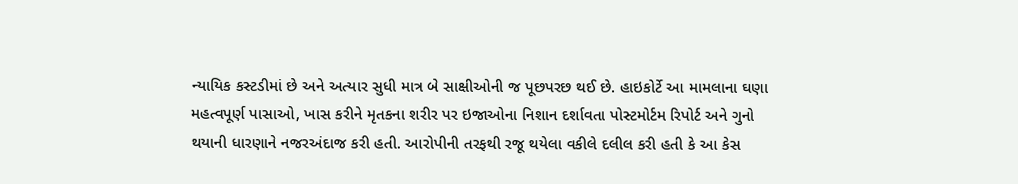ન્યાયિક કસ્ટડીમાં છે અને અત્યાર સુધી માત્ર બે સાક્ષીઓની જ પૂછપરછ થઈ છે. હાઇકોર્ટે આ મામલાના ઘણા મહત્વપૂર્ણ પાસાઓ, ખાસ કરીને મૃતકના શરીર પર ઇજાઓના નિશાન દર્શાવતા પોસ્ટમોર્ટમ રિપોર્ટ અને ગુનો થયાની ધારણાને નજરઅંદાજ કરી હતી. આરોપીની તરફથી રજૂ થયેલા વકીલે દલીલ કરી હતી કે આ કેસ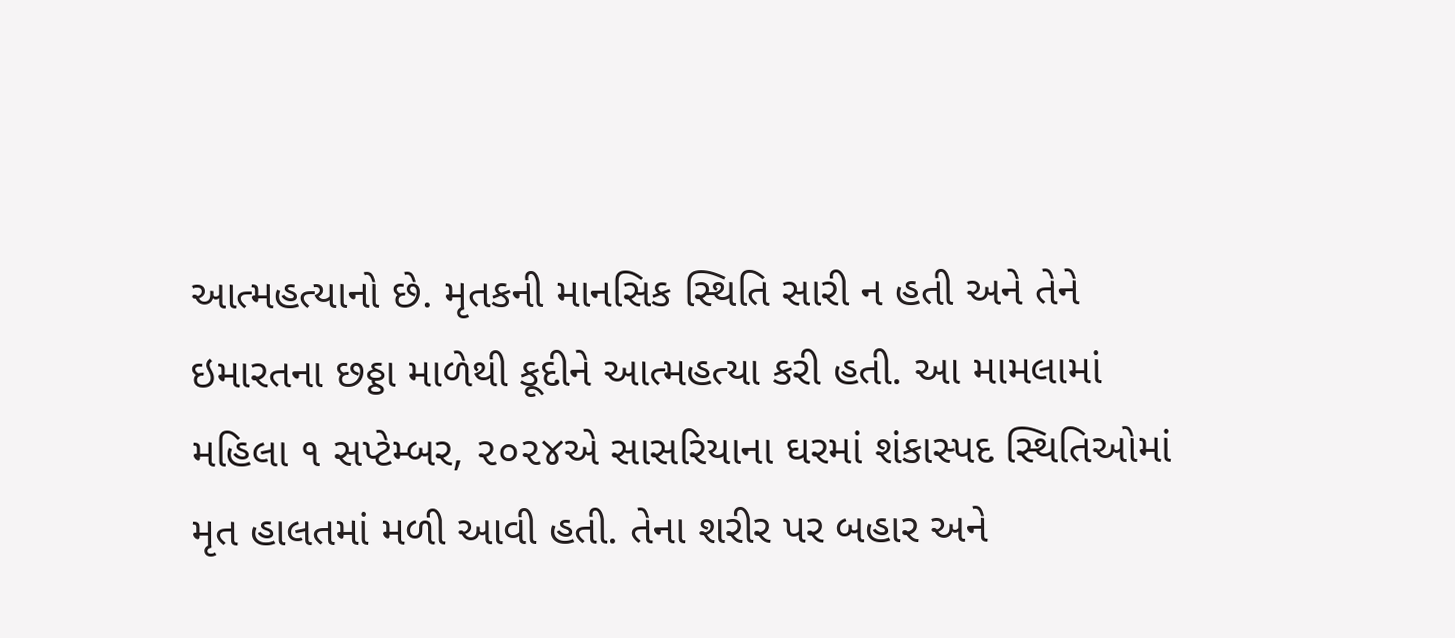આત્મહત્યાનો છે. મૃતકની માનસિક સ્થિતિ સારી ન હતી અને તેને ઇમારતના છઠ્ઠા માળેથી કૂદીને આત્મહત્યા કરી હતી. આ મામલામાં મહિલા ૧ સપ્ટેમ્બર, ૨૦૨૪એ સાસરિયાના ઘરમાં શંકાસ્પદ સ્થિતિઓમાં મૃત હાલતમાં મળી આવી હતી. તેના શરીર પર બહાર અને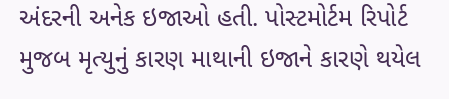અંદરની અનેક ઇજાઓ હતી. પોસ્ટમોર્ટમ રિપોર્ટ મુજબ મૃત્યુનું કારણ માથાની ઇજાને કારણે થયેલ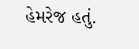હેમરેજ હતું.